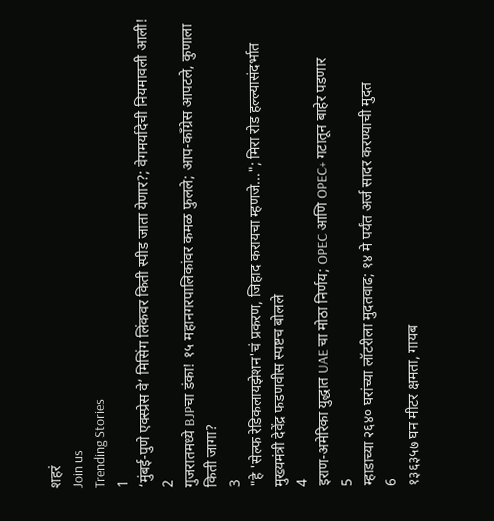शहरं
Join us
Trending Stories
1
‘मुंबई-पुणे एक्स्प्रेस वे’ मिसिंग लिंकवर किती स्पीड जाता येणार?; वेगमर्यादेची नियमावली आली!
2
गुजरातमध्ये BJPचा डंका! १५ महानगरपालिकांवर कमळ फुलले; आप-काँग्रेस आपटले, कुणाला किती जागा?
3
"हे 'सेल्फ रेडिकलायझेशन'चं प्रकरण, जिहाद करायचा म्हणजे..."; मिरा रोड हल्ल्यासंदर्भात मुख्यमंत्री देवेंद्र फडणवीस स्पष्टच बोलले
4
इराण-अमेरिका युद्धात UAE चा मोठा निर्णय; OPEC आणि OPEC+ गटातून बाहेर पडणार
5
म्हाडाच्या २६४० घरांच्या लॉटरीला मुदतवाढ; १४ मे पर्यंत अर्ज सादर करण्याची मुदत
6
१३६३५७ घन मीटर क्षमता, गायब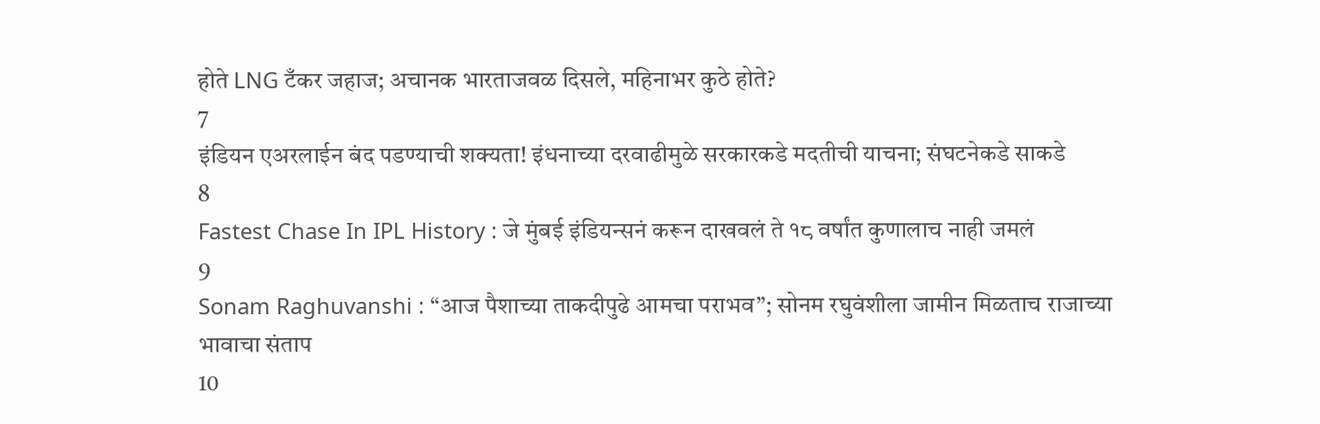होते LNG टँकर जहाज; अचानक भारताजवळ दिसले, महिनाभर कुठे होते?
7
इंडियन एअरलाईन बंद पडण्याची शक्यता! इंधनाच्या दरवाढीमुळे सरकारकडे मदतीची याचना; संघटनेकडे साकडे
8
Fastest Chase In IPL History : जे मुंबई इंडियन्सनं करून दाखवलं ते १८ वर्षांत कुणालाच नाही जमलं
9
Sonam Raghuvanshi : “आज पैशाच्या ताकदीपुढे आमचा पराभव”; सोनम रघुवंशीला जामीन मिळताच राजाच्या भावाचा संताप
10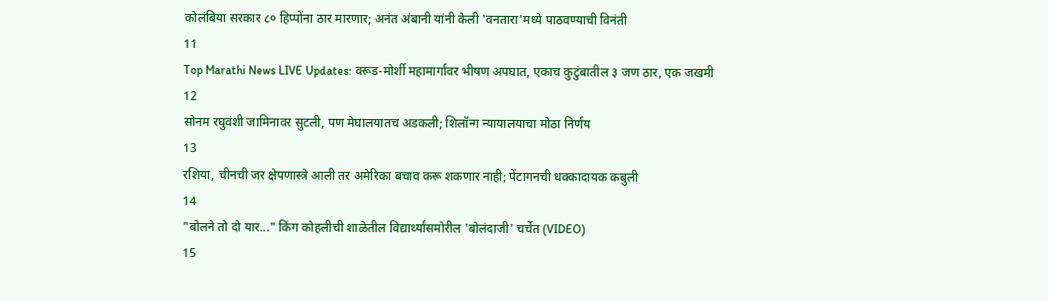कोलंबिया सरकार ८० हिप्पोंना ठार मारणार; अनंत अंबानी यांनी केली 'वनतारा'मध्ये पाठवण्याची विनंती
11
Top Marathi News LIVE Updates: वरूड-मोर्शी महामार्गावर भीषण अपघात, एकाच कुटुंबातील ३ जण ठार, एक जखमी
12
सोनम रघुवंशी जामिनावर सुटली, पण मेघालयातच अडकली; शिलॉन्ग न्यायालयाचा मोठा निर्णय
13
रशिया, चीनची जर क्षेपणास्त्रे आली तर अमेरिका बचाव करू शकणार नाही; पेंटागनची धक्कादायक कबुली
14
"बोलने तो दो यार..." किंग कोहलीची शाळेतील विद्यार्थ्यांसमोरील 'बोलंदाजी' चर्चेत (VIDEO)
15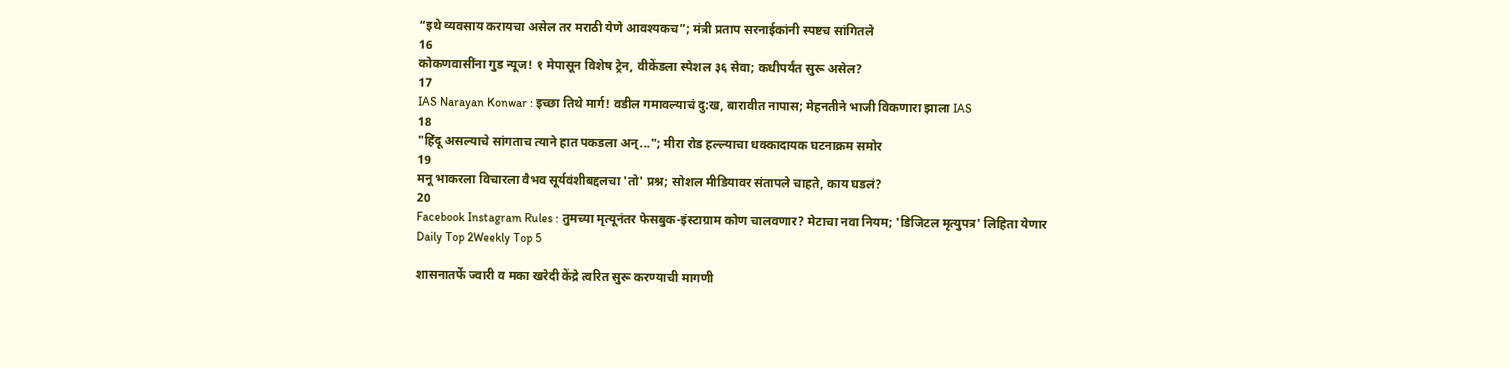“इथे व्यवसाय करायचा असेल तर मराठी येणे आवश्यकच”; मंत्री प्रताप सरनाईकांनी स्पष्टच सांगितले
16
कोकणवासींना गुड न्यूज! १ मेपासून विशेष ट्रेन, वीकेंडला स्पेशल ३६ सेवा; कधीपर्यंत सुरू असेल?
17
IAS Narayan Konwar : इच्छा तिथे मार्ग! वडील गमावल्याचं दु:ख, बारावीत नापास; मेहनतीने भाजी विकणारा झाला IAS
18
"हिंदू असल्याचे सांगताच त्याने हात पकडला अन्..."; मीरा रोड हल्ल्याचा धक्कादायक घटनाक्रम समोर
19
मनू भाकरला विचारला वैभव सूर्यवंशीबद्दलचा 'तो' प्रश्न; सोशल मीडियावर संतापले चाहते, काय घडलं?
20
Facebook Instagram Rules : तुमच्या मृत्यूनंतर फेसबुक-इंस्टाग्राम कोण चालवणार? मेटाचा नवा नियम; 'डिजिटल मृत्युपत्र' लिहिता येणार
Daily Top 2Weekly Top 5

शासनातर्फे ज्वारी व मका खरेदी केंद्रे त्वरित सुरू करण्याची मागणी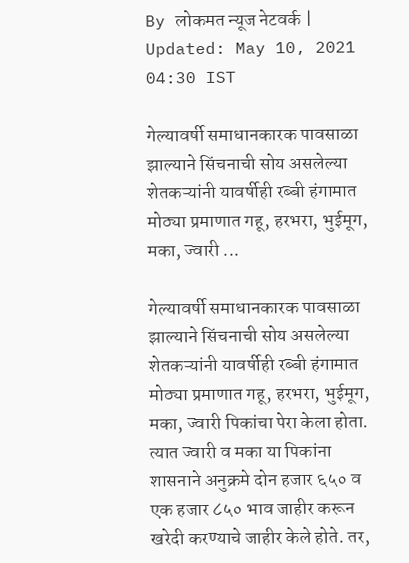By लोकमत न्यूज नेटवर्क | Updated: May 10, 2021 04:30 IST

गेल्यावर्षी समाधानकारक पावसाळा झाल्याने सिंचनाची सोय असलेल्या शेतकऱ्यांनी यावर्षीही रब्बी हंगामात मोठ्या प्रमाणात गहू, हरभरा, भुईमूग, मका, ज्वारी ...

गेल्यावर्षी समाधानकारक पावसाळा झाल्याने सिंचनाची सोय असलेल्या शेतकऱ्यांनी यावर्षीही रब्बी हंगामात मोठ्या प्रमाणात गहू, हरभरा, भुईमूग, मका, ज्वारी पिकांचा पेरा केला होता. त्यात ज्वारी व मका या पिकांना शासनाने अनुक्रमे दोन हजार ६५० व एक हजार ८५० भाव जाहीर करून खरेदी करण्याचे जाहीर केले होते. तर,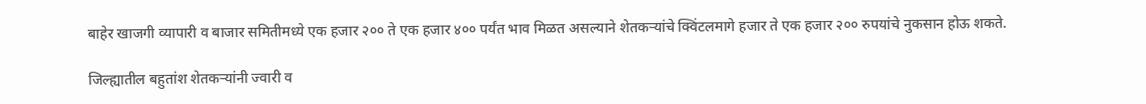बाहेर खाजगी व्यापारी व बाजार समितीमध्ये एक हजार २०० ते एक हजार ४०० पर्यंत भाव मिळत असल्याने शेतकऱ्यांचे क्विंटलमागे हजार ते एक हजार २०० रुपयांचे नुकसान होऊ शकते.

जिल्ह्यातील बहुतांश शेतकऱ्यांनी ज्वारी व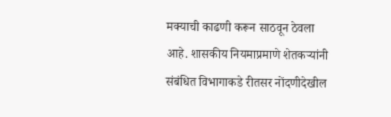मक्याची काढणी करून साठवून ठेवला आहे. शासकीय नियमाप्रमाणे शेतकऱ्यांनी संबंधित विभागाकडे रीतसर नोंदणीदेखील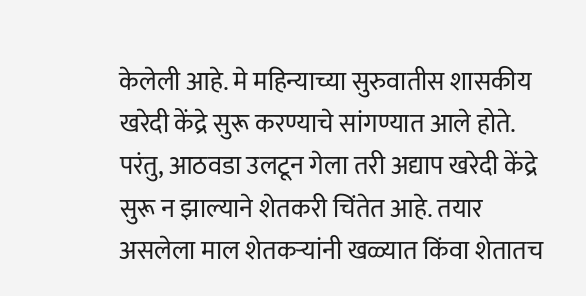केलेली आहे. मे महिन्याच्या सुरुवातीस शासकीय खरेदी केंद्रे सुरू करण्याचे सांगण्यात आले होते. परंतु, आठवडा उलटून गेला तरी अद्याप खरेदी केंद्रे सुरू न झाल्याने शेतकरी चिंतेत आहे. तयार असलेला माल शेतकऱ्यांनी खळ्यात किंवा शेतातच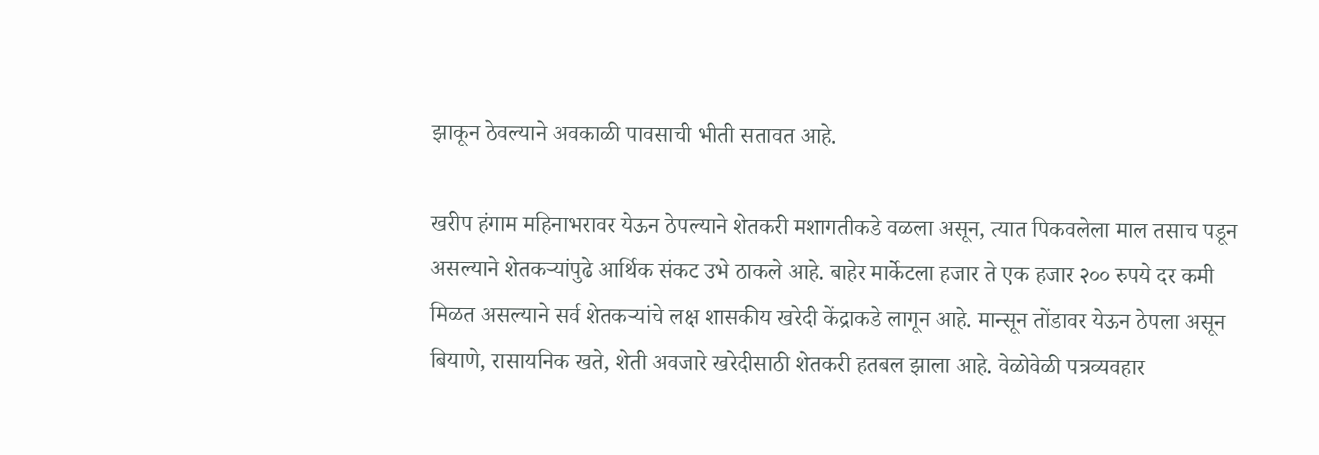झाकून ठेवल्याने अवकाळी पावसाची भीती सतावत आहे.

खरीप हंगाम महिनाभरावर येऊन ठेपल्याने शेतकरी मशागतीकडे वळला असून, त्यात पिकवलेला माल तसाच पडून असल्याने शेतकऱ्यांपुढे आर्थिक संकट उभे ठाकले आहे. बाहेर मार्केटला हजार ते एक हजार २०० रुपये दर कमी मिळत असल्याने सर्व शेतकऱ्यांचे लक्ष शासकीय खरेदी केंद्राकडे लागून आहे. मान्सून तोंडावर येऊन ठेपला असून बियाणे, रासायनिक खते, शेती अवजारे खरेदीसाठी शेतकरी हतबल झाला आहे. वेळोवेळी पत्रव्यवहार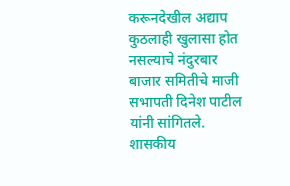करूनदेखील अद्याप कुठलाही खुलासा होत नसल्याचे नंदुरबार बाजार समितीचे माजी सभापती दिनेश पाटील यांनी सांगितले. शासकीय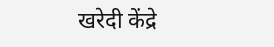खरेदी केंद्रे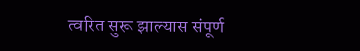त्वरित सुरू झाल्यास संपूर्ण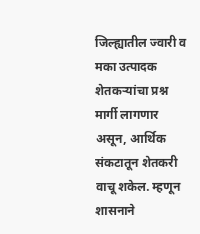जिल्ह्यातील ज्वारी व मका उत्पादक शेतकऱ्यांचा प्रश्न मार्गी लागणार असून, आर्थिक संकटातून शेतकरी वाचू शकेल. म्हणून शासनाने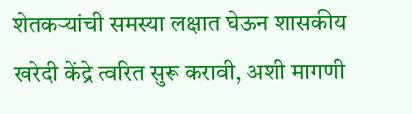शेतकऱ्यांची समस्या लक्षात घेऊन शासकीय खरेदी केंद्रे त्वरित सुरू करावी, अशी मागणी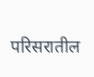परिसरातील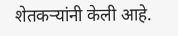शेतकऱ्यांनी केली आहे.